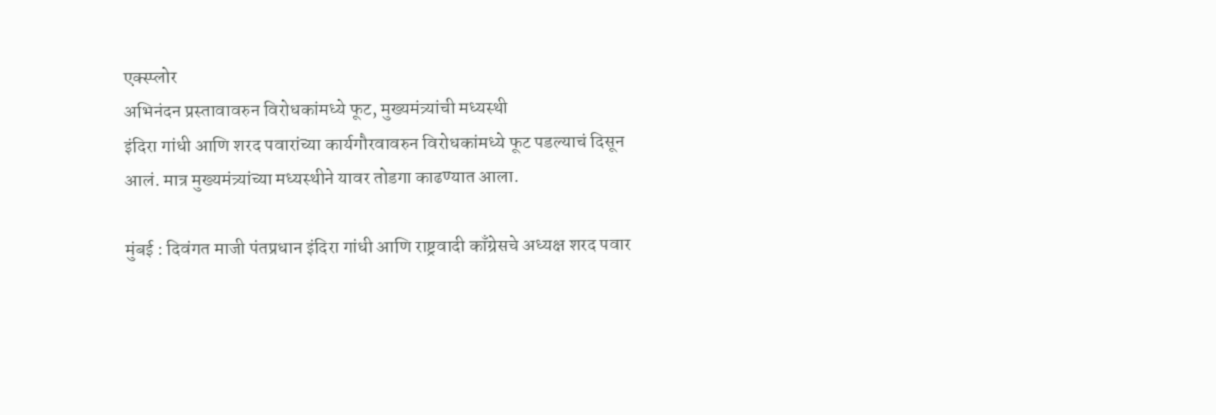एक्स्प्लोर
अभिनंदन प्रस्तावावरुन विरोधकांमध्ये फूट, मुख्यमंत्र्यांची मध्यस्थी
इंदिरा गांधी आणि शरद पवारांच्या कार्यगौरवावरुन विरोधकांमध्ये फूट पडल्याचं दिसून आलं. मात्र मुख्यमंत्र्यांच्या मध्यस्थीने यावर तोडगा काढण्यात आला.

मुंबई : दिवंगत माजी पंतप्रधान इंदिरा गांधी आणि राष्ट्रवादी काँग्रेसचे अध्यक्ष शरद पवार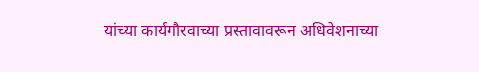यांच्या कार्यगौरवाच्या प्रस्तावावरून अधिवेशनाच्या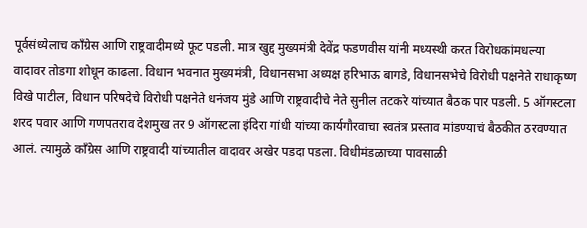पूर्वसंध्येलाच काँग्रेस आणि राष्ट्रवादीमध्ये फूट पडली. मात्र खुद्द मुख्यमंत्री देवेंद्र फडणवीस यांनी मध्यस्थी करत विरोधकांमधल्या वादावर तोडगा शोधून काढला. विधान भवनात मुख्यमंत्री, विधानसभा अध्यक्ष हरिभाऊ बागडे, विधानसभेचे विरोधी पक्षनेते राधाकृष्ण विखे पाटील, विधान परिषदेचे विरोधी पक्षनेते धनंजय मुंडे आणि राष्ट्रवादीचे नेते सुनील तटकरे यांच्यात बैठक पार पडली. 5 ऑगस्टला शरद पवार आणि गणपतराव देशमुख तर 9 ऑगस्टला इंदिरा गांधी यांच्या कार्यगौरवाचा स्वतंत्र प्रस्ताव मांडण्याचं बैठकीत ठरवण्यात आलं. त्यामुळे काँग्रेस आणि राष्ट्रवादी यांच्यातील वादावर अखेर पडदा पडला. विधीमंडळाच्या पावसाळी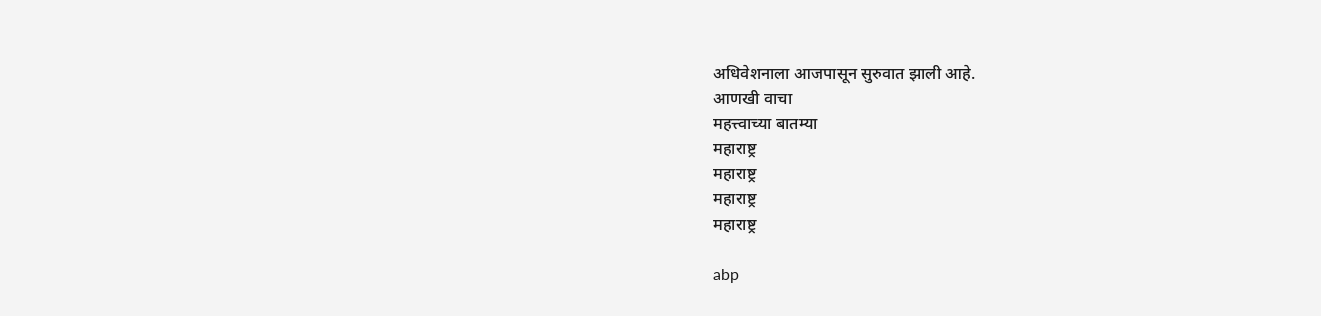अधिवेशनाला आजपासून सुरुवात झाली आहे.
आणखी वाचा
महत्त्वाच्या बातम्या
महाराष्ट्र
महाराष्ट्र
महाराष्ट्र
महाराष्ट्र

abp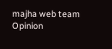majha web team
Opinion